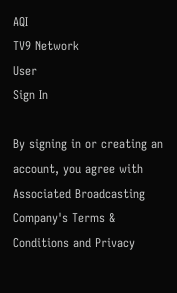AQI
TV9 Network
User
Sign In

By signing in or creating an account, you agree with Associated Broadcasting Company's Terms & Conditions and Privacy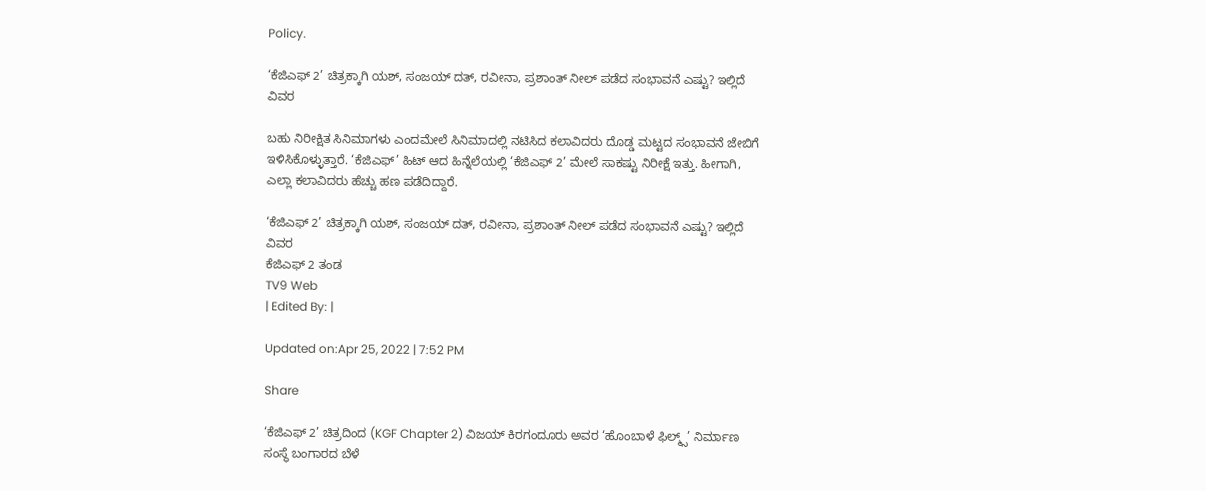Policy.

‘ಕೆಜಿಎಫ್ 2’ ಚಿತ್ರಕ್ಕಾಗಿ ಯಶ್, ಸಂಜಯ್ ದತ್, ರವೀನಾ, ಪ್ರಶಾಂತ್ ನೀಲ್ ಪಡೆದ ಸಂಭಾವನೆ ಎಷ್ಟು? ಇಲ್ಲಿದೆ ವಿವರ

ಬಹು ನಿರೀಕ್ಷಿತ ಸಿನಿಮಾಗಳು ಎಂದಮೇಲೆ ಸಿನಿಮಾದಲ್ಲಿ ನಟಿಸಿದ ಕಲಾವಿದರು ದೊಡ್ಡ ಮಟ್ಟದ ಸಂಭಾವನೆ ಜೇಬಿಗೆ ಇಳಿಸಿಕೊಳ್ಳುತ್ತಾರೆ. ‘ಕೆಜಿಎಫ್’ ಹಿಟ್ ಆದ ಹಿನ್ನೆಲೆಯಲ್ಲಿ ‘ಕೆಜಿಎಫ್ 2’ ಮೇಲೆ ಸಾಕಷ್ಟು ನಿರೀಕ್ಷೆ ಇತ್ತು. ಹೀಗಾಗಿ, ಎಲ್ಲಾ ಕಲಾವಿದರು ಹೆಚ್ಚು ಹಣ ಪಡೆದಿದ್ದಾರೆ.

‘ಕೆಜಿಎಫ್ 2’ ಚಿತ್ರಕ್ಕಾಗಿ ಯಶ್, ಸಂಜಯ್ ದತ್, ರವೀನಾ, ಪ್ರಶಾಂತ್ ನೀಲ್ ಪಡೆದ ಸಂಭಾವನೆ ಎಷ್ಟು? ಇಲ್ಲಿದೆ ವಿವರ
ಕೆಜಿಎಫ್ 2 ತಂಡ
TV9 Web
| Edited By: |

Updated on:Apr 25, 2022 | 7:52 PM

Share

‘ಕೆಜಿಎಫ್ 2’ ಚಿತ್ರದಿಂದ (KGF Chapter 2) ವಿಜಯ್ ಕಿರಗಂದೂರು ಅವರ ‘ಹೊಂಬಾಳೆ ಫಿಲ್ಮ್ಸ್’ ನಿರ್ಮಾಣ ಸಂಸ್ಥೆ ಬಂಗಾರದ ಬೆಳೆ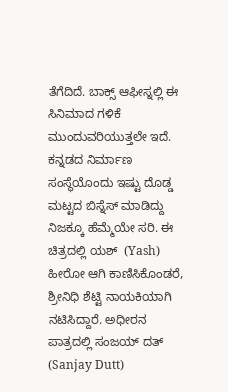ತೆಗೆದಿದೆ. ಬಾಕ್ಸ್ ಆಫೀಸ್ನಲ್ಲಿ ಈ ಸಿನಿಮಾದ ಗಳಿಕೆ ಮುಂದುವರಿಯುತ್ತಲೇ ಇದೆ. ಕನ್ನಡದ ನಿರ್ಮಾಣ ಸಂಸ್ಥೆಯೊಂದು ಇಷ್ಟು ದೊಡ್ಡ ಮಟ್ಟದ ಬಿಸ್ನೆಸ್ ಮಾಡಿದ್ದು ನಿಜಕ್ಕೂ ಹೆಮ್ಮೆಯೇ ಸರಿ. ಈ ಚಿತ್ರದಲ್ಲಿ ಯಶ್  (Yash) ಹೀರೋ ಆಗಿ ಕಾಣಿಸಿಕೊಂಡರೆ, ಶ್ರೀನಿಧಿ ಶೆಟ್ಟಿ ನಾಯಕಿಯಾಗಿ ನಟಿಸಿದ್ದಾರೆ. ಅಧೀರನ ಪಾತ್ರದಲ್ಲಿ ಸಂಜಯ್ ದತ್ (Sanjay Dutt)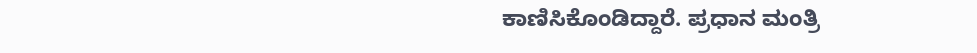ಕಾಣಿಸಿಕೊಂಡಿದ್ದಾರೆ. ಪ್ರಧಾನ ಮಂತ್ರಿ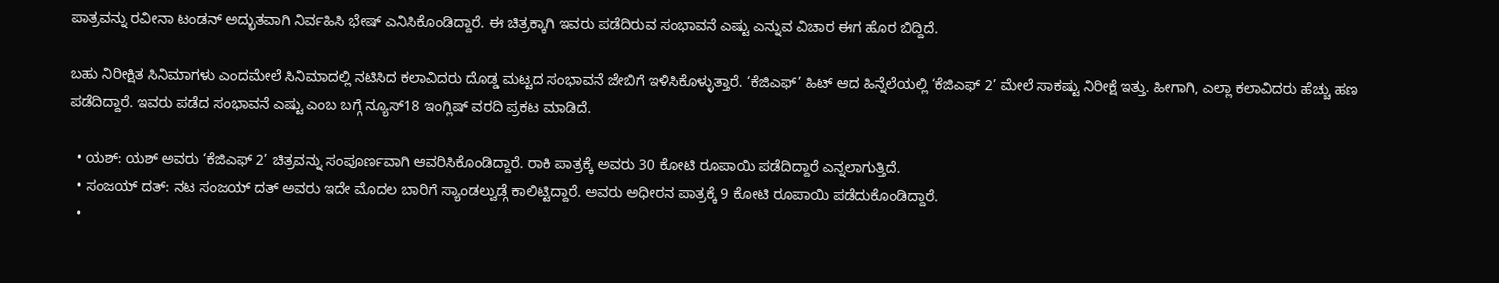ಪಾತ್ರವನ್ನು ರವೀನಾ ಟಂಡನ್ ಅದ್ಭುತವಾಗಿ ನಿರ್ವಹಿಸಿ ಭೇಷ್ ಎನಿಸಿಕೊಂಡಿದ್ದಾರೆ. ಈ ಚಿತ್ರಕ್ಕಾಗಿ ಇವರು ಪಡೆದಿರುವ ಸಂಭಾವನೆ ಎಷ್ಟು ಎನ್ನುವ ವಿಚಾರ ಈಗ ಹೊರ ಬಿದ್ದಿದೆ.

ಬಹು ನಿರೀಕ್ಷಿತ ಸಿನಿಮಾಗಳು ಎಂದಮೇಲೆ ಸಿನಿಮಾದಲ್ಲಿ ನಟಿಸಿದ ಕಲಾವಿದರು ದೊಡ್ಡ ಮಟ್ಟದ ಸಂಭಾವನೆ ಜೇಬಿಗೆ ಇಳಿಸಿಕೊಳ್ಳುತ್ತಾರೆ. ‘ಕೆಜಿಎಫ್’ ಹಿಟ್ ಆದ ಹಿನ್ನೆಲೆಯಲ್ಲಿ ‘ಕೆಜಿಎಫ್ 2’ ಮೇಲೆ ಸಾಕಷ್ಟು ನಿರೀಕ್ಷೆ ಇತ್ತು. ಹೀಗಾಗಿ, ಎಲ್ಲಾ ಕಲಾವಿದರು ಹೆಚ್ಚು ಹಣ ಪಡೆದಿದ್ದಾರೆ. ಇವರು ಪಡೆದ ಸಂಭಾವನೆ ಎಷ್ಟು ಎಂಬ ಬಗ್ಗೆ ನ್ಯೂಸ್18 ಇಂಗ್ಲಿಷ್ ವರದಿ ಪ್ರಕಟ ಮಾಡಿದೆ.

  • ಯಶ್: ಯಶ್ ಅವರು ‘ಕೆಜಿಎಫ್ 2’ ಚಿತ್ರವನ್ನು ಸಂಪೂರ್ಣವಾಗಿ ಆವರಿಸಿಕೊಂಡಿದ್ದಾರೆ. ರಾಕಿ ಪಾತ್ರಕ್ಕೆ ಅವರು 30 ಕೋಟಿ ರೂಪಾಯಿ ಪಡೆದಿದ್ದಾರೆ ಎನ್ನಲಾಗುತ್ತಿದೆ.
  • ಸಂಜಯ್ ದತ್: ನಟ ಸಂಜಯ್ ದತ್ ಅವರು ಇದೇ ಮೊದಲ ಬಾರಿಗೆ ಸ್ಯಾಂಡಲ್ವುಡ್ಗೆ ಕಾಲಿಟ್ಟಿದ್ದಾರೆ. ಅವರು ಅಧೀರನ ಪಾತ್ರಕ್ಕೆ 9 ಕೋಟಿ ರೂಪಾಯಿ ಪಡೆದುಕೊಂಡಿದ್ದಾರೆ.
  •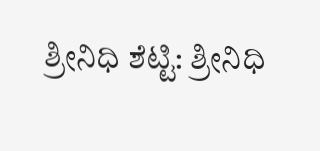ಶ್ರೀನಿಧಿ ಶೆಟ್ಟಿ: ಶ್ರೀನಿಧಿ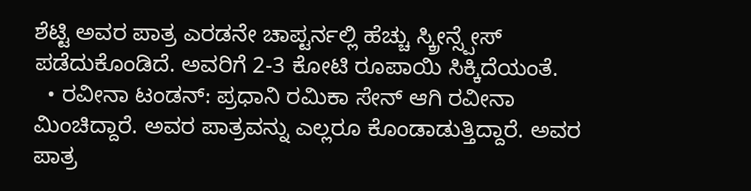ಶೆಟ್ಟಿ ಅವರ ಪಾತ್ರ ಎರಡನೇ ಚಾಪ್ಟರ್ನಲ್ಲಿ ಹೆಚ್ಚು ಸ್ಕ್ರೀನ್ಸ್ಪೇಸ್ ಪಡೆದುಕೊಂಡಿದೆ. ಅವರಿಗೆ 2-3 ಕೋಟಿ ರೂಪಾಯಿ ಸಿಕ್ಕಿದೆಯಂತೆ.
  • ರವೀನಾ ಟಂಡನ್: ಪ್ರಧಾನಿ ರಮಿಕಾ ಸೇನ್ ಆಗಿ ರವೀನಾ ಮಿಂಚಿದ್ದಾರೆ. ಅವರ ಪಾತ್ರವನ್ನು ಎಲ್ಲರೂ ಕೊಂಡಾಡುತ್ತಿದ್ದಾರೆ. ಅವರ ಪಾತ್ರ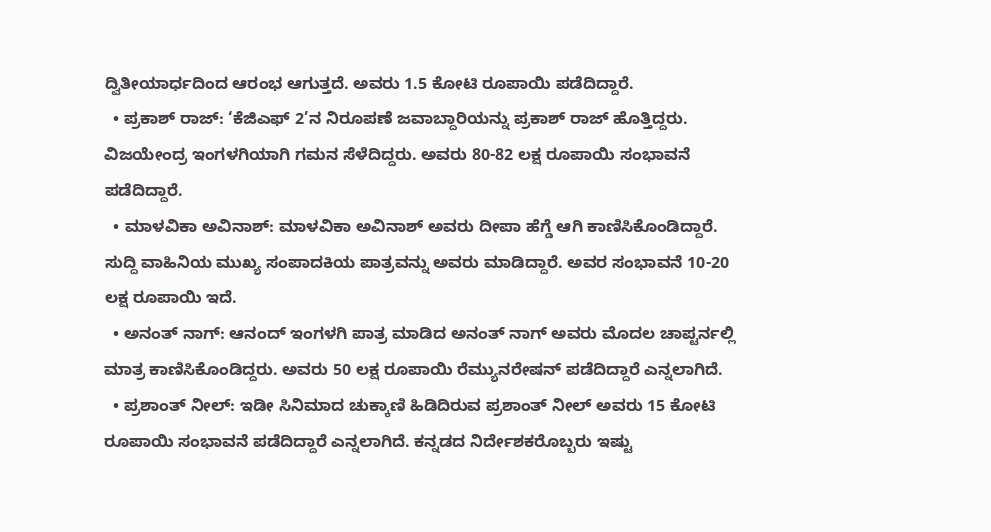ದ್ವಿತೀಯಾರ್ಧದಿಂದ ಆರಂಭ ಆಗುತ್ತದೆ. ಅವರು 1.5 ಕೋಟಿ ರೂಪಾಯಿ ಪಡೆದಿದ್ದಾರೆ.
  • ಪ್ರಕಾಶ್ ರಾಜ್: ‘ಕೆಜಿಎಫ್ 2’ನ ನಿರೂಪಣೆ ಜವಾಬ್ದಾರಿಯನ್ನು ಪ್ರಕಾಶ್ ರಾಜ್ ಹೊತ್ತಿದ್ದರು. ವಿಜಯೇಂದ್ರ ಇಂಗಳಗಿಯಾಗಿ ಗಮನ ಸೆಳೆದಿದ್ದರು. ಅವರು 80-82 ಲಕ್ಷ ರೂಪಾಯಿ ಸಂಭಾವನೆ ಪಡೆದಿದ್ದಾರೆ.
  • ಮಾಳವಿಕಾ ಅವಿನಾಶ್: ಮಾಳವಿಕಾ ಅವಿನಾಶ್ ಅವರು ದೀಪಾ ಹೆಗ್ಡೆ ಆಗಿ ಕಾಣಿಸಿಕೊಂಡಿದ್ದಾರೆ. ಸುದ್ದಿ ವಾಹಿನಿಯ ಮುಖ್ಯ ಸಂಪಾದಕಿಯ ಪಾತ್ರವನ್ನು ಅವರು ಮಾಡಿದ್ದಾರೆ. ಅವರ ಸಂಭಾವನೆ 10-20 ಲಕ್ಷ ರೂಪಾಯಿ ಇದೆ.
  • ಅನಂತ್ ನಾಗ್: ಆನಂದ್ ಇಂಗಳಗಿ ಪಾತ್ರ ಮಾಡಿದ ಅನಂತ್ ನಾಗ್ ಅವರು ಮೊದಲ ಚಾಪ್ಟರ್ನಲ್ಲಿ ಮಾತ್ರ ಕಾಣಿಸಿಕೊಂಡಿದ್ದರು. ಅವರು 50 ಲಕ್ಷ ರೂಪಾಯಿ ರೆಮ್ಯುನರೇಷನ್ ಪಡೆದಿದ್ದಾರೆ ಎನ್ನಲಾಗಿದೆ.
  • ಪ್ರಶಾಂತ್ ನೀಲ್: ಇಡೀ ಸಿನಿಮಾದ ಚುಕ್ಕಾಣಿ ಹಿಡಿದಿರುವ ಪ್ರಶಾಂತ್ ನೀಲ್ ಅವರು 15 ಕೋಟಿ ರೂಪಾಯಿ ಸಂಭಾವನೆ ಪಡೆದಿದ್ದಾರೆ ಎನ್ನಲಾಗಿದೆ. ಕನ್ನಡದ ನಿರ್ದೇಶಕರೊಬ್ಬರು ಇಷ್ಟು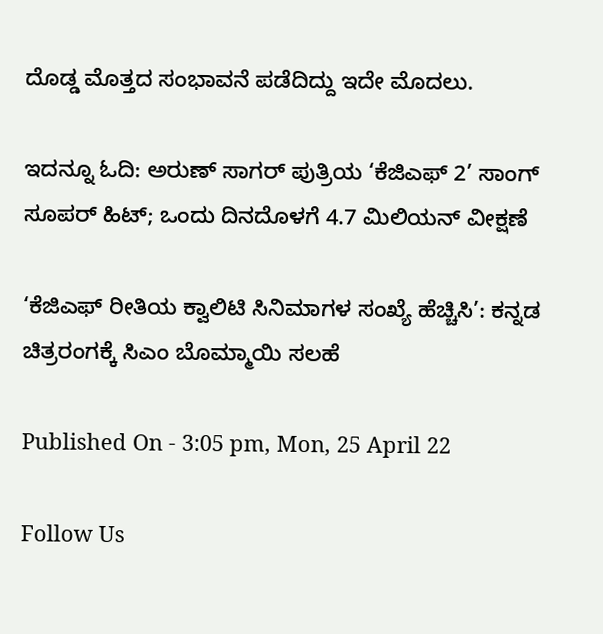ದೊಡ್ಡ ಮೊತ್ತದ ಸಂಭಾವನೆ ಪಡೆದಿದ್ದು ಇದೇ ಮೊದಲು.

ಇದನ್ನೂ ಓದಿ: ಅರುಣ್ ಸಾಗರ್ ಪುತ್ರಿಯ ‘ಕೆಜಿಎಫ್ 2’ ಸಾಂಗ್ ಸೂಪರ್ ಹಿಟ್; ಒಂದು ದಿನದೊಳಗೆ 4.7 ಮಿಲಿಯನ್ ವೀಕ್ಷಣೆ

‘ಕೆಜಿಎಫ್ ರೀತಿಯ ಕ್ವಾಲಿಟಿ ಸಿನಿಮಾಗಳ ಸಂಖ್ಯೆ ಹೆಚ್ಚಿಸಿ’: ಕನ್ನಡ ಚಿತ್ರರಂಗಕ್ಕೆ ಸಿಎಂ ಬೊಮ್ಮಾಯಿ ಸಲಹೆ

Published On - 3:05 pm, Mon, 25 April 22

Follow Us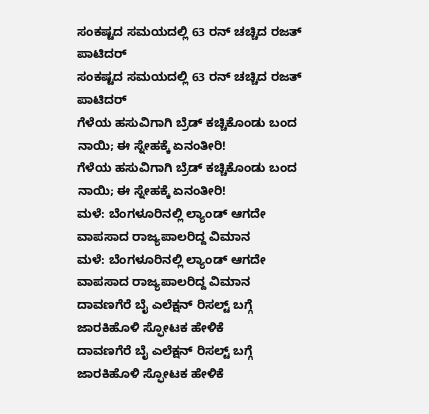ಸಂಕಷ್ಟದ ಸಮಯದಲ್ಲಿ 63 ರನ್ ಚಚ್ಚಿದ ರಜತ್ ಪಾಟಿದರ್
ಸಂಕಷ್ಟದ ಸಮಯದಲ್ಲಿ 63 ರನ್ ಚಚ್ಚಿದ ರಜತ್ ಪಾಟಿದರ್
ಗೆಳೆಯ ಹಸುವಿಗಾಗಿ ಬ್ರೆಡ್ ಕಚ್ಚಿಕೊಂಡು ಬಂದ ನಾಯಿ; ಈ ಸ್ನೇಹಕ್ಕೆ ಏನಂತೀರಿ!
ಗೆಳೆಯ ಹಸುವಿಗಾಗಿ ಬ್ರೆಡ್ ಕಚ್ಚಿಕೊಂಡು ಬಂದ ನಾಯಿ; ಈ ಸ್ನೇಹಕ್ಕೆ ಏನಂತೀರಿ!
ಮಳೆ: ಬೆಂಗಳೂರಿನಲ್ಲಿ ಲ್ಯಾಂಡ್ ಆಗದೇ ವಾಪಸಾದ ರಾಜ್ಯಪಾಲರಿದ್ದ ವಿಮಾನ
ಮಳೆ: ಬೆಂಗಳೂರಿನಲ್ಲಿ ಲ್ಯಾಂಡ್ ಆಗದೇ ವಾಪಸಾದ ರಾಜ್ಯಪಾಲರಿದ್ದ ವಿಮಾನ
ದಾವಣಗೆರೆ ಬೈ ಎಲೆಕ್ಷನ್ ರಿಸಲ್ಟ್ ಬಗ್ಗೆ ಜಾರಕಿಹೊಳಿ ಸ್ಫೋಟಕ ಹೇಳಿಕೆ
ದಾವಣಗೆರೆ ಬೈ ಎಲೆಕ್ಷನ್ ರಿಸಲ್ಟ್ ಬಗ್ಗೆ ಜಾರಕಿಹೊಳಿ ಸ್ಫೋಟಕ ಹೇಳಿಕೆ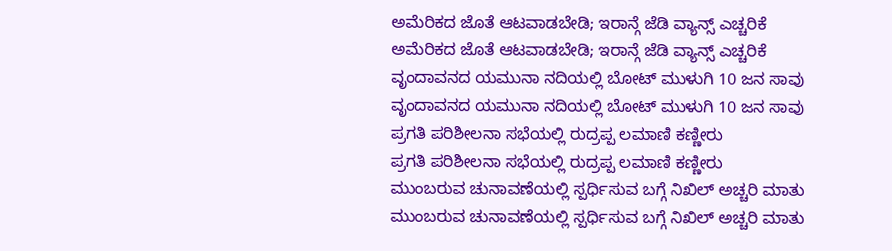ಅಮೆರಿಕದ ಜೊತೆ ಆಟವಾಡಬೇಡಿ; ಇರಾನ್ಗೆ ಜೆಡಿ ವ್ಯಾನ್ಸ್ ಎಚ್ಚರಿಕೆ
ಅಮೆರಿಕದ ಜೊತೆ ಆಟವಾಡಬೇಡಿ; ಇರಾನ್ಗೆ ಜೆಡಿ ವ್ಯಾನ್ಸ್ ಎಚ್ಚರಿಕೆ
ವೃಂದಾವನದ ಯಮುನಾ ನದಿಯಲ್ಲಿ ಬೋಟ್ ಮುಳುಗಿ 10 ಜನ ಸಾವು
ವೃಂದಾವನದ ಯಮುನಾ ನದಿಯಲ್ಲಿ ಬೋಟ್ ಮುಳುಗಿ 10 ಜನ ಸಾವು
ಪ್ರಗತಿ ಪರಿಶೀಲನಾ ಸಭೆಯಲ್ಲಿ ರುದ್ರಪ್ಪ ಲಮಾಣಿ ಕಣ್ಣೀರು
ಪ್ರಗತಿ ಪರಿಶೀಲನಾ ಸಭೆಯಲ್ಲಿ ರುದ್ರಪ್ಪ ಲಮಾಣಿ ಕಣ್ಣೀರು
ಮುಂಬರುವ ಚುನಾವಣೆಯಲ್ಲಿ ಸ್ಪರ್ಧಿಸುವ ಬಗ್ಗೆ ನಿಖಿಲ್ ಅಚ್ಚರಿ ಮಾತು
ಮುಂಬರುವ ಚುನಾವಣೆಯಲ್ಲಿ ಸ್ಪರ್ಧಿಸುವ ಬಗ್ಗೆ ನಿಖಿಲ್ ಅಚ್ಚರಿ ಮಾತು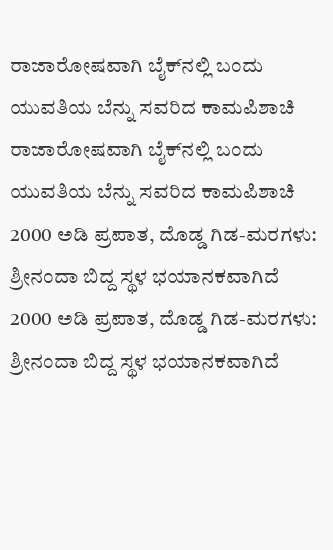ರಾಜಾರೋಷವಾಗಿ ಬೈಕ್‌ನಲ್ಲಿ ಬಂದು ಯುವತಿಯ ಬೆನ್ನು ಸವರಿದ ಕಾಮಪಿಶಾಚಿ
ರಾಜಾರೋಷವಾಗಿ ಬೈಕ್‌ನಲ್ಲಿ ಬಂದು ಯುವತಿಯ ಬೆನ್ನು ಸವರಿದ ಕಾಮಪಿಶಾಚಿ
2000 ಅಡಿ ಪ್ರಪಾತ, ದೊಡ್ಡ ಗಿಡ-ಮರಗಳು: ಶ್ರೀನಂದಾ ಬಿದ್ದ ಸ್ಥಳ ಭಯಾನಕವಾಗಿದೆ
2000 ಅಡಿ ಪ್ರಪಾತ, ದೊಡ್ಡ ಗಿಡ-ಮರಗಳು: ಶ್ರೀನಂದಾ ಬಿದ್ದ ಸ್ಥಳ ಭಯಾನಕವಾಗಿದೆ